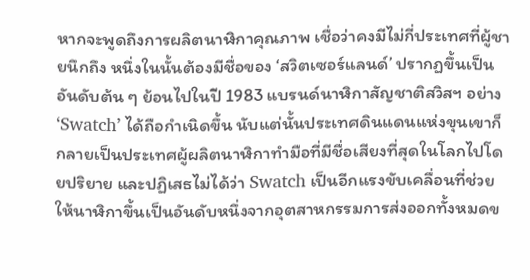หากจะพูดถึงการผลิตนาฬิกาคุณภาพ เชื่อว่าคงมีไม่กี่ประเทศที่ผู้ชายนึกถึง หนึ่งในนั้นต้องมีชื่อของ ‘สวิตเซอร์แลนด์’ ปรากฏขึ้นเป็นอันดับต้น ๆ ย้อนไปในปี 1983 แบรนด์นาฬิกาสัญชาติสวิสฯ อย่าง ‘Swatch’ ได้ถือกำเนิดขึ้น นับแต่นั้นประเทศดินแดนแห่งขุนเขาก็กลายเป็นประเทศผู้ผลิตนาฬิกาทำมือที่มีชื่อเสียงที่สุดในโลกไปโดยปริยาย และปฏิเสธไม่ได้ว่า Swatch เป็นอีกแรงขับเคลื่อนที่ช่วยให้นาฬิกาขึ้นเป็นอันดับหนึ่งจากอุตสาหกรรมการส่งออกทั้งหมดข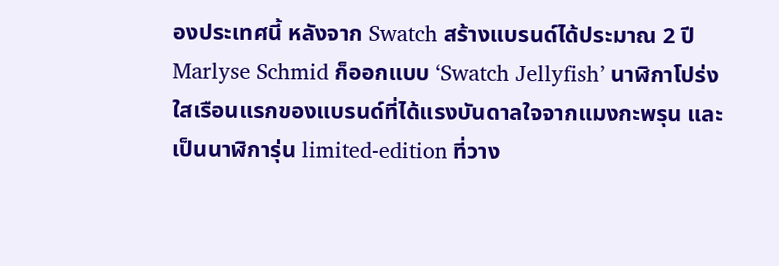องประเทศนี้ หลังจาก Swatch สร้างแบรนด์ได้ประมาณ 2 ปี Marlyse Schmid ก็ออกแบบ ‘Swatch Jellyfish’ นาฬิกาโปร่งใสเรือนแรกของแบรนด์ที่ได้แรงบันดาลใจจากแมงกะพรุน และเป็นนาฬิการุ่น limited-edition ที่วาง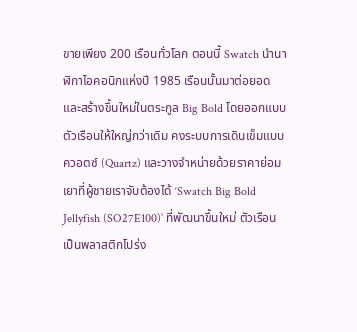ขายเพียง 200 เรือนทั่วโลก ตอนนี้ Swatch นำนาฬิกาไอคอนิกแห่งปี 1985 เรือนนั้นมาต่อยอดและสร้างขึ้นใหม่ในตระกูล Big Bold โดยออกแบบตัวเรือนให้ใหญ่กว่าเดิม คงระบบการเดินเข็มแบบควอตซ์ (Quartz) และวางจำหน่ายด้วยราคาย่อมเยาที่ผู้ชายเราจับต้องได้ ‘Swatch Big Bold Jellyfish (SO27E100)’ ที่พัฒนาขึ้นใหม่ ตัวเรือนเป็นพลาสติกโปร่ง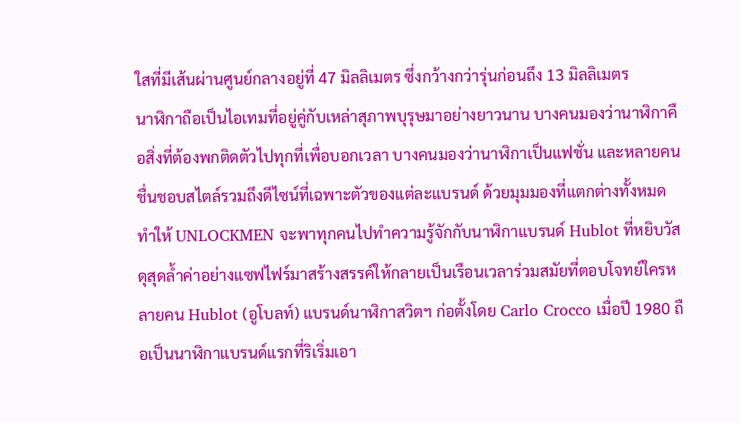ใสที่มีเส้นผ่านศูนย์กลางอยู่ที่ 47 มิลลิเมตร ซึ่งกว้างกว่ารุ่นก่อนถึง 13 มิลลิเมตร
นาฬิกาถือเป็นไอเทมที่อยู่คู่กับเหล่าสุภาพบุรุษมาอย่างยาวนาน บางคนมองว่านาฬิกาคือสิ่งที่ต้องพกติดตัวไปทุกที่เพื่อบอกเวลา บางคนมองว่านาฬิกาเป็นแฟชั่น และหลายคนชื่นชอบสไตล์รวมถึงดีไซน์ที่เฉพาะตัวของแต่ละแบรนด์ ด้วยมุมมองที่แตกต่างทั้งหมดทำให้ UNLOCKMEN จะพาทุกคนไปทำความรู้จักกับนาฬิกาแบรนด์ Hublot ที่หยิบวัสดุสุดล้ำค่าอย่างแซฟไฟร์มาสร้างสรรค์ให้กลายเป็นเรือนเวลาร่วมสมัยที่ตอบโจทย์ใครหลายคน Hublot (อูโบลท์) แบรนด์นาฬิกาสวิตฯ ก่อตั้งโดย Carlo Crocco เมื่อปี 1980 ถือเป็นนาฬิกาแบรนด์แรกที่ริเริ่มเอา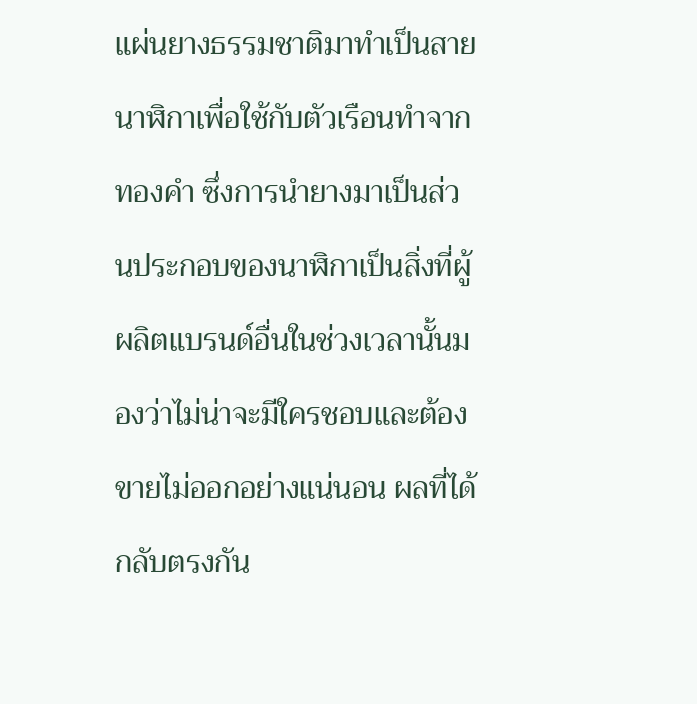แผ่นยางธรรมชาติมาทำเป็นสายนาฬิกาเพื่อใช้กับตัวเรือนทำจากทองคำ ซึ่งการนำยางมาเป็นส่วนประกอบของนาฬิกาเป็นสิ่งที่ผู้ผลิตแบรนด์อื่นในช่วงเวลานั้นมองว่าไม่น่าจะมีใครชอบและต้องขายไม่ออกอย่างแน่นอน ผลที่ได้กลับตรงกัน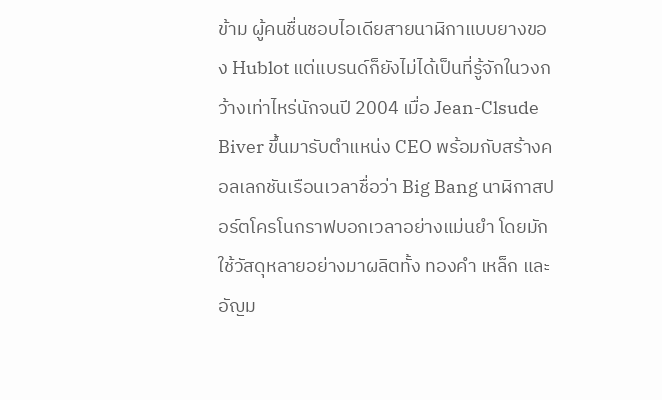ข้าม ผู้คนชื่นชอบไอเดียสายนาฬิกาแบบยางของ Hublot แต่แบรนด์ก็ยังไม่ได้เป็นที่รู้จักในวงกว้างเท่าไหร่นักจนปี 2004 เมื่อ Jean-Clsude Biver ขึ้นมารับตำแหน่ง CEO พร้อมกับสร้างคอลเลกชันเรือนเวลาชื่อว่า Big Bang นาฬิกาสปอร์ตโครโนกราฟบอกเวลาอย่างแม่นยำ โดยมักใช้วัสดุหลายอย่างมาผลิตทั้ง ทองคำ เหล็ก และอัญม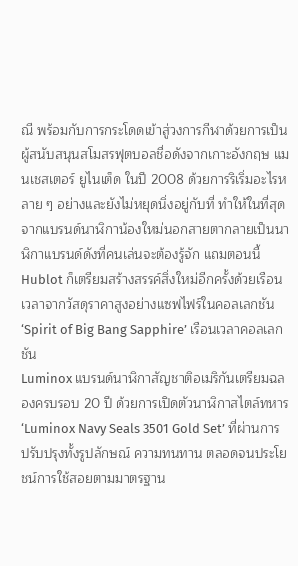ณี พร้อมกับการกระโดดเข้าสู่วงการกีฬาด้วยการเป็นผู้สนับสนุนสโมสรฟุตบอลชื่อดังจากเกาะอังกฤษ แมนเชสเตอร์ ยูไนเต็ด ในปี 2008 ด้วยการริเริ่มอะไรหลาย ๆ อย่างและยังไม่หยุดนิ่งอยู่กับที่ ทำให้ในที่สุดจากแบรนด์นาฬิกาน้องใหม่นอกสายตากลายเป็นนาฬิกาแบรนด์ดังที่คนเล่นจะต้องรู้จัก แถมตอนนี้ Hublot ก็เตรียมสร้างสรรค์สิ่งใหม่อีกครั้งด้วยเรือนเวลาจากวัสดุราคาสูงอย่างแซฟไฟร์ในคอลเลกชัน ‘Spirit of Big Bang Sapphire’ เรือนเวลาคอลเลกชัน
Luminox แบรนด์นาฬิกาสัญชาติอเมริกันเตรียมฉลองครบรอบ 20 ปี ด้วยการเปิดตัวนาฬิกาสไตล์ทหาร ‘Luminox Navy Seals 3501 Gold Set’ ที่ผ่านการปรับปรุงทั้งรูปลักษณ์ ความทนทาน ตลอดจนประโยชน์การใช้สอยตามมาตรฐาน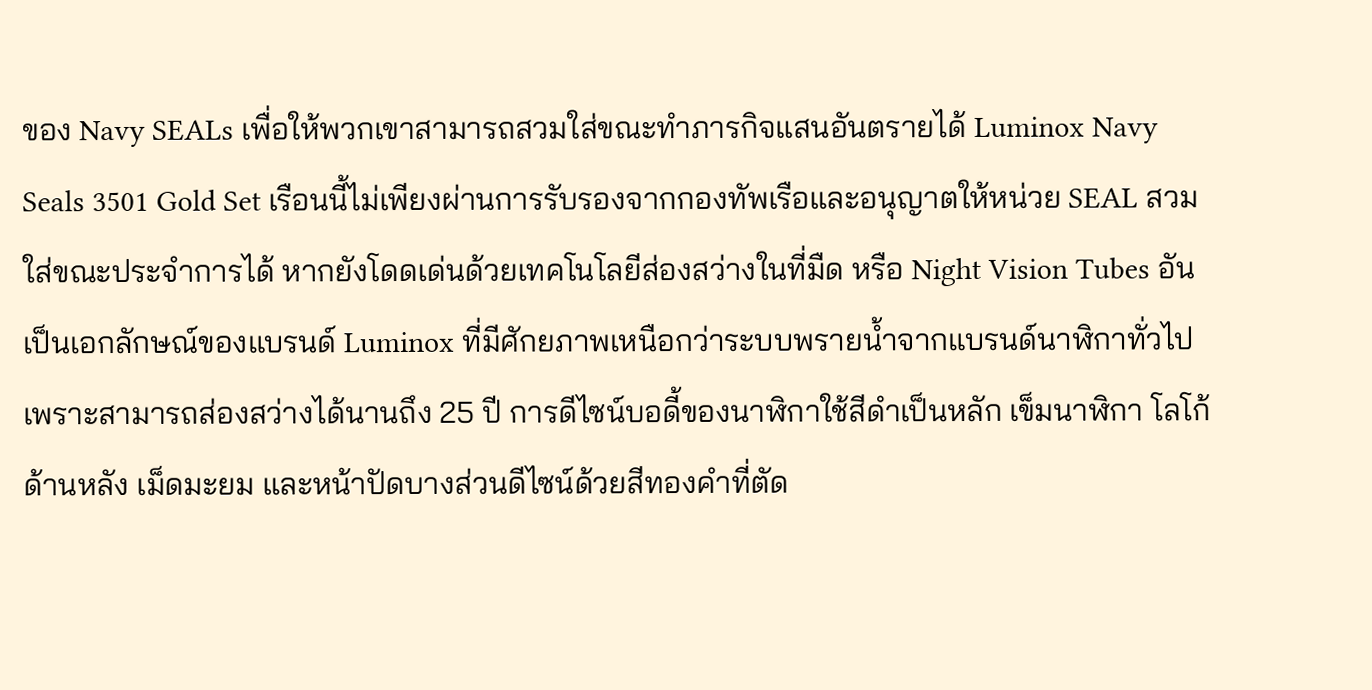ของ Navy SEALs เพื่อให้พวกเขาสามารถสวมใส่ขณะทำภารกิจแสนอันตรายได้ Luminox Navy Seals 3501 Gold Set เรือนนี้ไม่เพียงผ่านการรับรองจากกองทัพเรือและอนุญาตให้หน่วย SEAL สวมใส่ขณะประจำการได้ หากยังโดดเด่นด้วยเทคโนโลยีส่องสว่างในที่มืด หรือ Night Vision Tubes อันเป็นเอกลักษณ์ของแบรนด์ Luminox ที่มีศักยภาพเหนือกว่าระบบพรายน้ำจากแบรนด์นาฬิกาทั่วไป เพราะสามารถส่องสว่างได้นานถึง 25 ปี การดีไซน์บอดี้ของนาฬิกาใช้สีดำเป็นหลัก เข็มนาฬิกา โลโก้ด้านหลัง เม็ดมะยม และหน้าปัดบางส่วนดีไซน์ด้วยสีทองคำที่ตัด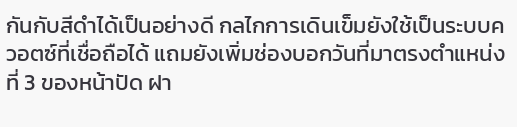กันกับสีดำได้เป็นอย่างดี กลไกการเดินเข็มยังใช้เป็นระบบควอตซ์ที่เชื่อถือได้ แถมยังเพิ่มช่องบอกวันที่มาตรงตำแหน่งที่ 3 ของหน้าปัด ฝา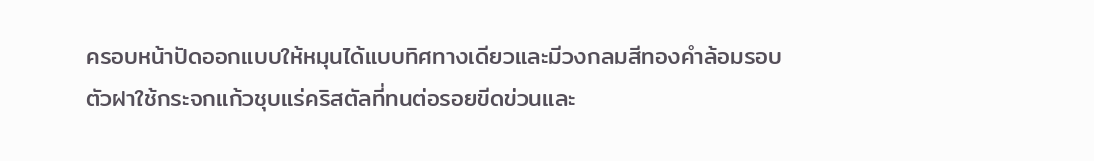ครอบหน้าปัดออกแบบให้หมุนได้แบบทิศทางเดียวและมีวงกลมสีทองคำล้อมรอบ ตัวฝาใช้กระจกแก้วชุบแร่คริสตัลที่ทนต่อรอยขีดข่วนและ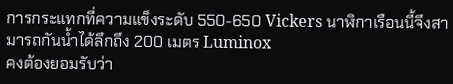การกระแทกที่ความแข็งระดับ 550-650 Vickers นาฬิกาเรือนนี้จึงสามารถกันน้ำได้ลึกถึง 200 เมตร Luminox
คงต้องยอมรับว่า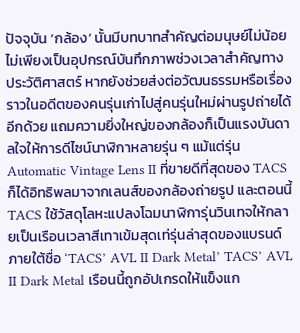ปัจจุบัน ‘กล้อง’ นั้นมีบทบาทสำคัญต่อมนุษย์ไม่น้อย ไม่เพียงเป็นอุปกรณ์บันทึกภาพช่วงเวลาสำคัญทางประวัติศาสตร์ หากยังช่วยส่งต่อวัฒนธรรมหรือเรื่องราวในอดีตของคนรุ่นเก่าไปสู่คนรุ่นใหม่ผ่านรูปถ่ายได้อีกด้วย แถมความยิ่งใหญ่ของกล้องก็เป็นแรงบันดาลใจให้การดีไซน์นาฬิกาหลายรุ่น ๆ แม้แต่รุ่น Automatic Vintage Lens II ที่ขายดีที่สุดของ TACS ก็ได้อิทธิพลมาจากเลนส์ของกล้องถ่ายรูป และตอนนี้ TACS ใช้วัสดุโลหะแปลงโฉมนาฬิการุ่นวินเทจให้กลายเป็นเรือนเวลาสีเทาเข้มสุดเท่รุ่นล่าสุดของแบรนด์ ภายใต้ชื่อ ‘TACS’ AVL II Dark Metal’ TACS’ AVL II Dark Metal เรือนนี้ถูกอัปเกรดให้แข็งแก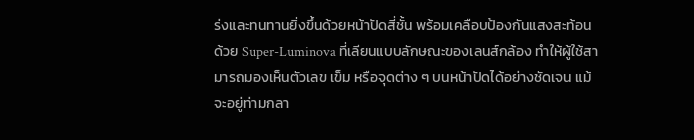ร่งและทนทานยิ่งขึ้นด้วยหน้าปัดสี่ชั้น พร้อมเคลือบป้องกันแสงสะท้อนด้วย Super-Luminova ที่เลียนแบบลักษณะของเลนส์กล้อง ทำให้ผู้ใช้สามารถมองเห็นตัวเลข เข็ม หรือจุดต่าง ๆ บนหน้าปัดได้อย่างชัดเจน แม้จะอยู่ท่ามกลา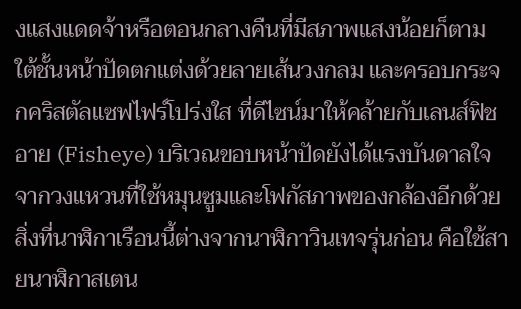งแสงแดดจ้าหรือตอนกลางคืนที่มีสภาพแสงน้อยก็ตาม ใต้ชั้นหน้าปัดตกแต่งด้วยลายเส้นวงกลม และครอบกระจกคริสตัลแซฟไฟร์โปร่งใส ที่ดีไซน์มาให้คล้ายกับเลนส์ฟิชอาย (Fisheye) บริเวณขอบหน้าปัดยังได้แรงบันดาลใจจากวงแหวนที่ใช้หมุนซูมและโฟกัสภาพของกล้องอีกด้วย สิ่งที่นาฬิกาเรือนนี้ต่างจากนาฬิกาวินเทจรุ่นก่อน คือใช้สายนาฬิกาสเตน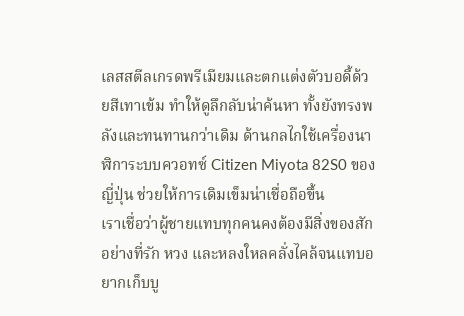เลสสตีลเกรดพรีเมียมและตกแต่งตัวบอดี้ด้วยสีเทาเข้ม ทำให้ดูลึกลับน่าค้นหา ทั้งยังทรงพลังและทนทานกว่าเดิม ด้านกลไกใช้เครื่องนาฬิการะบบควอทซ์ Citizen Miyota 82S0 ของญี่ปุ่น ช่วยให้การเดิมเข็มน่าเชื่อถือขึ้น
เราเชื่อว่าผู้ชายแทบทุกคนคงต้องมีสิ่งของสักอย่างที่รัก หวง และหลงใหลคลั่งไคล้จนแทบอยากเก็บบู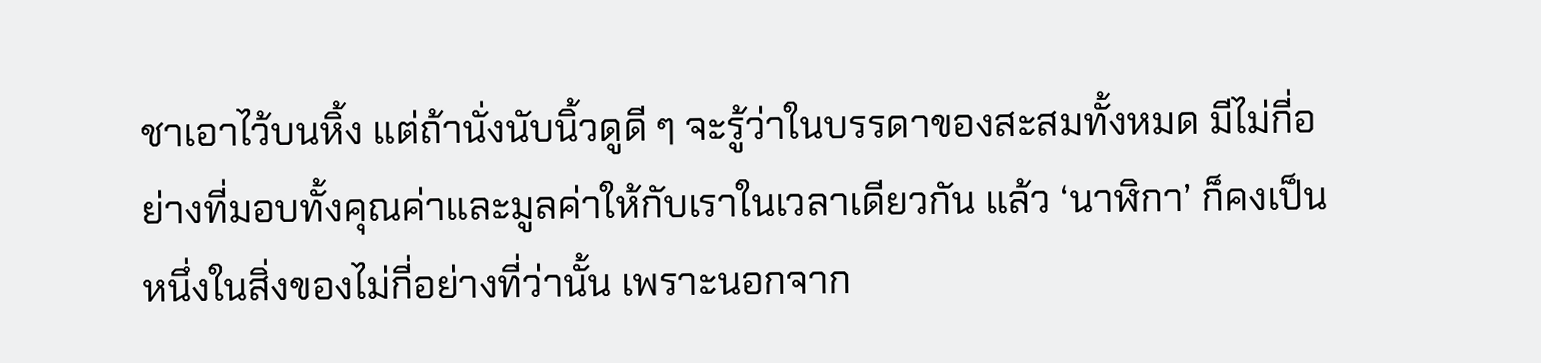ชาเอาไว้บนหิ้ง แต่ถ้านั่งนับนิ้วดูดี ๆ จะรู้ว่าในบรรดาของสะสมทั้งหมด มีไม่กี่อย่างที่มอบทั้งคุณค่าและมูลค่าให้กับเราในเวลาเดียวกัน แล้ว ‘นาฬิกา’ ก็คงเป็นหนึ่งในสิ่งของไม่กี่อย่างที่ว่านั้น เพราะนอกจาก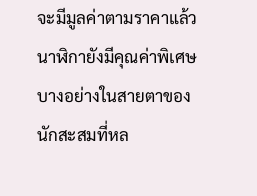จะมีมูลค่าตามราคาแล้ว นาฬิกายังมีคุณค่าพิเศษบางอย่างในสายตาของนักสะสมที่หล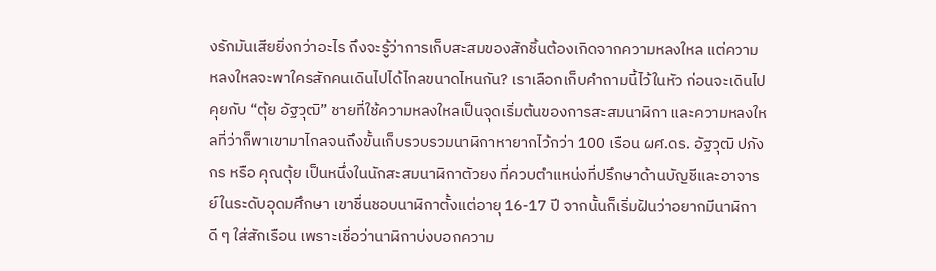งรักมันเสียยิ่งกว่าอะไร ถึงจะรู้ว่าการเก็บสะสมของสักชิ้นต้องเกิดจากความหลงใหล แต่ความหลงใหลจะพาใครสักคนเดินไปได้ไกลขนาดไหนกัน? เราเลือกเก็บคำถามนี้ไว้ในหัว ก่อนจะเดินไปคุยกับ “ตุ้ย อัฐวุฒิ” ชายที่ใช้ความหลงใหลเป็นจุดเริ่มต้นของการสะสมนาฬิกา และความหลงใหลที่ว่าก็พาเขามาไกลจนถึงขั้นเก็บรวบรวมนาฬิกาหายากไว้กว่า 100 เรือน ผศ.ดร. อัฐวุฒิ ปภังกร หรือ คุณตุ้ย เป็นหนึ่งในนักสะสมนาฬิกาตัวยง ที่ควบตำแหน่งที่ปรึกษาด้านบัญชีและอาจารย์ในระดับอุดมศึกษา เขาชื่นชอบนาฬิกาตั้งแต่อายุ 16-17 ปี จากนั้นก็เริ่มฝันว่าอยากมีนาฬิกาดี ๆ ใส่สักเรือน เพราะเชื่อว่านาฬิกาบ่งบอกความ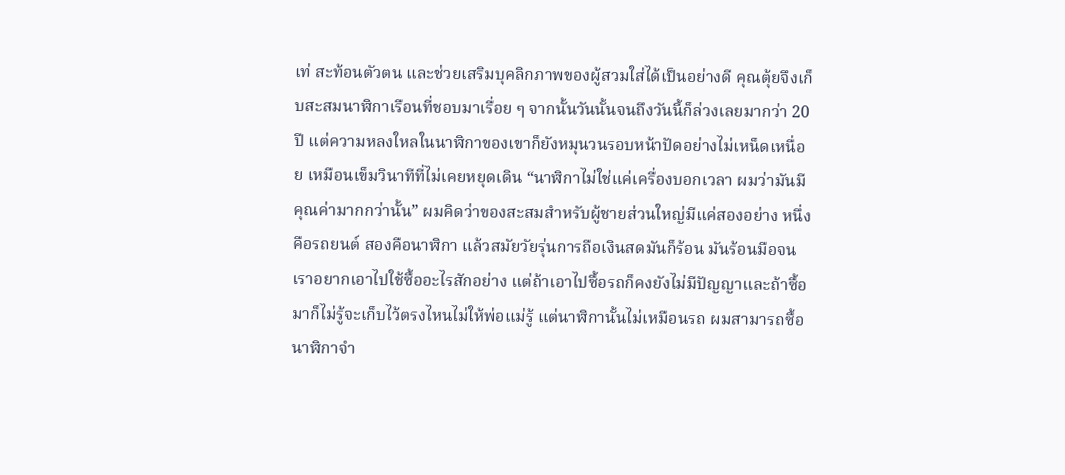เท่ สะท้อนตัวตน และช่วยเสริมบุคลิกภาพของผู้สวมใส่ได้เป็นอย่างดี คุณตุ้ยจึงเก็บสะสมนาฬิกาเรือนที่ชอบมาเรื่อย ๆ จากนั้นวันนั้นจนถึงวันนี้ก็ล่วงเลยมากว่า 20 ปี แต่ความหลงใหลในนาฬิกาของเขาก็ยังหมุนวนรอบหน้าปัดอย่างไม่เหน็ดเหนื่อย เหมือนเข็มวินาทีที่ไม่เคยหยุดเดิน “นาฬิกาไม่ใช่แค่เครื่องบอกเวลา ผมว่ามันมีคุณค่ามากกว่านั้น” ผมคิดว่าของสะสมสำหรับผู้ชายส่วนใหญ่มีแค่สองอย่าง หนึ่งคือรถยนต์ สองคือนาฬิกา แล้วสมัยวัยรุ่นการถือเงินสดมันก็ร้อน มันร้อนมือจนเราอยากเอาไปใช้ซื้ออะไรสักอย่าง แต่ถ้าเอาไปซื้อรถก็คงยังไม่มีปัญญาและถ้าซื้อมาก็ไม่รู้จะเก็บไว้ตรงไหนไม่ให้พ่อแม่รู้ แต่นาฬิกานั้นไม่เหมือนรถ ผมสามารถซื้อนาฬิกาจำ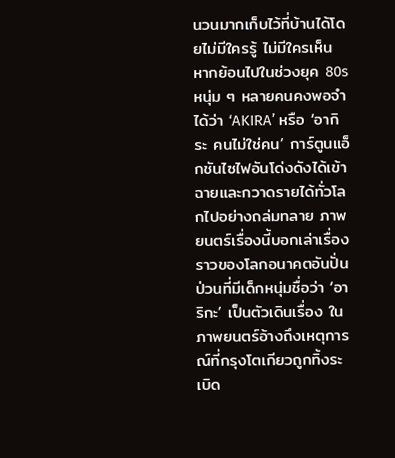นวนมากเก็บไว้ที่บ้านได้โดยไม่มีใครรู้ ไม่มีใครเห็น
หากย้อนไปในช่วงยุค 80s หนุ่ม ๆ หลายคนคงพอจำได้ว่า ‘AKIRA’ หรือ ‘อากิระ คนไม่ใช่คน’ การ์ตูนแอ็กชันไซไฟอันโด่งดังได้เข้าฉายและกวาดรายได้ทั่วโลกไปอย่างถล่มทลาย ภาพยนตร์เรื่องนี้บอกเล่าเรื่องราวของโลกอนาคตอันปั่นป่วนที่มีเด็กหนุ่มชื่อว่า ‘อาริกะ’ เป็นตัวเดินเรื่อง ในภาพยนตร์อ้างถึงเหตุการณ์ที่กรุงโตเกียวถูกทิ้งระเบิด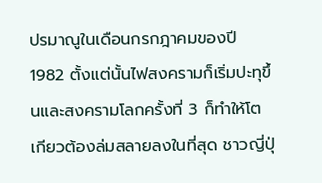ปรมาณูในเดือนกรกฎาคมของปี 1982 ตั้งแต่นั้นไฟสงครามก็เริ่มปะทุขึ้นและสงครามโลกครั้งที่ 3 ก็ทำให้โตเกียวต้องล่มสลายลงในที่สุด ชาวญี่ปุ่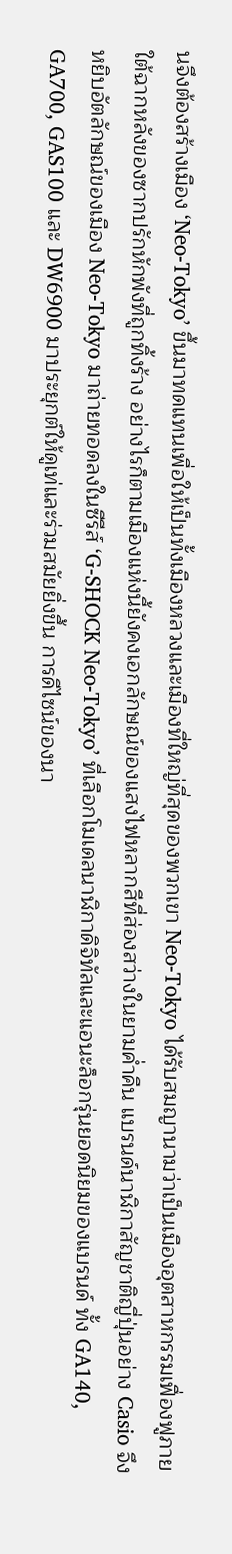นจึงต้องสร้างเมือง ‘Neo-Tokyo’ ขึ้นมาทดแทนเพื่อให้เป็นทั้งเมืองหลวงและเมืองที่ใหญ่ที่สุดของพวกเขา Neo-Tokyo ได้รับสมญานามว่าเป็นเมืองอุตสาหกรรมเฟื่องฟูภายใต้ฉากหลังของซากปรักหักพังที่ถูกทิ้งร้าง อย่างไรก็ตามเมืองแห่งนี้ยังคงเอกลักษณ์ของแสงไฟหลากสีที่ส่องสว่างในยามค่ำคืน แบรนด์นาฬิกาสัญชาติญี่ปุ่นอย่าง Casio จึงหยิบอัตลักษณ์ของเมือง Neo-Tokyo มาถ่ายทอดลงในซีรีส์ ‘G-SHOCK Neo-Tokyo’ ที่เลือกโมเดลนาฬิกาดิจิทัลและแอนะล็อกรุ่นยอดนิยมของแบรนด์ ทั้ง GA140, GA700, GAS100 และ DW6900 มาประยุกต์ให้ดูเท่และร่วมสมัยยิ่งขึ้น การดีไซน์ของนา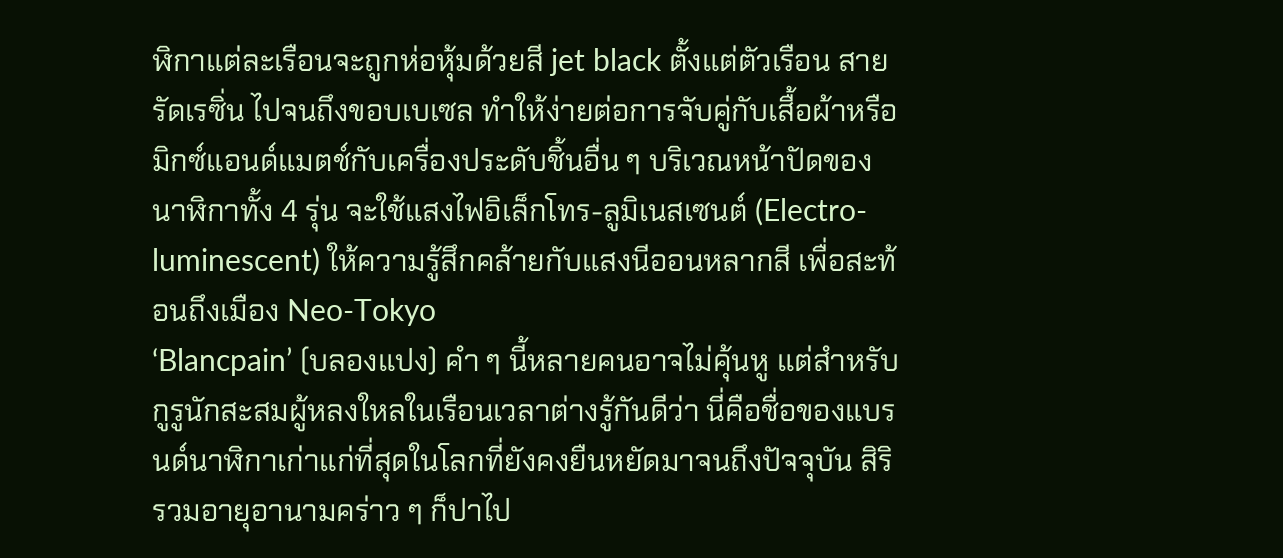ฬิกาแต่ละเรือนจะถูกห่อหุ้มด้วยสี jet black ตั้งแต่ตัวเรือน สายรัดเรซิ่น ไปจนถึงขอบเบเซล ทำให้ง่ายต่อการจับคู่กับเสื้อผ้าหรือมิกซ์แอนด์แมตช์กับเครื่องประดับชิ้นอื่น ๆ บริเวณหน้าปัดของนาฬิกาทั้ง 4 รุ่น จะใช้แสงไฟอิเล็กโทร-ลูมิเนสเซนต์ (Electro-luminescent) ให้ความรู้สึกคล้ายกับแสงนีออนหลากสี เพื่อสะท้อนถึงเมือง Neo-Tokyo
‘Blancpain’ (บลองแปง) คำ ๆ นี้หลายคนอาจไม่คุ้นหู แต่สำหรับกูรูนักสะสมผู้หลงใหลในเรือนเวลาต่างรู้กันดีว่า นี่คือชื่อของแบรนด์นาฬิกาเก่าแก่ที่สุดในโลกที่ยังคงยืนหยัดมาจนถึงปัจจุบัน สิริรวมอายุอานามคร่าว ๆ ก็ปาไป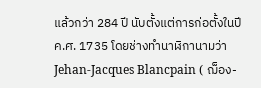แล้วกว่า 284 ปี นับตั้งแต่การก่อตั้งในปีค.ศ. 1735 โดยช่างทำนาฬิกานามว่า Jehan-Jacques Blancpain ( ฌ็อง-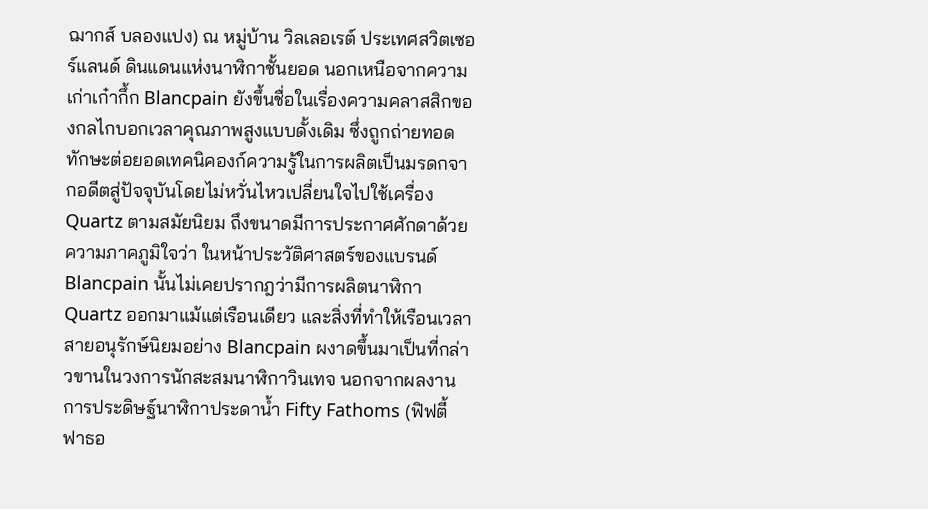ฌากส์ บลองแปง) ณ หมู่บ้าน วิลเลอเรต์ ประเทศสวิตเซอร์แลนด์ ดินแดนแห่งนาฬิกาชั้นยอด นอกเหนือจากความเก่าเก๋ากึ้ก Blancpain ยังขึ้นชื่อในเรื่องความคลาสสิกของกลไกบอกเวลาคุณภาพสูงแบบดั้งเดิม ซึ่งถูกถ่ายทอดทักษะต่อยอดเทคนิคองก์ความรู้ในการผลิตเป็นมรดกจากอดีตสู่ปัจจุบันโดยไม่หวั่นไหวเปลี่ยนใจไปใช้เครื่อง Quartz ตามสมัยนิยม ถึงขนาดมีการประกาศศักดาด้วยความภาคภูมิใจว่า ในหน้าประวัติศาสตร์ของแบรนด์ Blancpain นั้นไม่เคยปรากฎว่ามีการผลิตนาฬิกา Quartz ออกมาแม้แต่เรือนเดียว และสิ่งที่ทำให้เรือนเวลาสายอนุรักษ์นิยมอย่าง Blancpain ผงาดขึ้นมาเป็นที่กล่าวขานในวงการนักสะสมนาฬิกาวินเทจ นอกจากผลงานการประดิษฐ์นาฬิกาประดาน้ำ Fifty Fathoms (ฟิฟตี้ ฟาธอ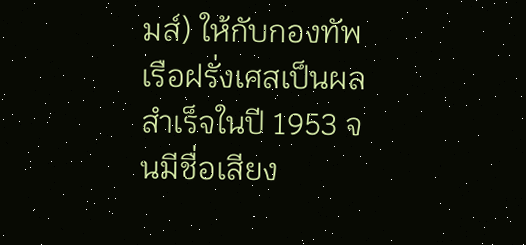มส์) ให้กับกองทัพเรือฝรั่งเศสเป็นผลสำเร็จในปี 1953 จนมีชื่อเสียง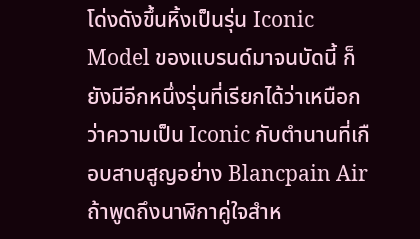โด่งดังขึ้นหิ้งเป็นรุ่น Iconic Model ของแบรนด์มาจนบัดนี้ ก็ยังมีอีกหนึ่งรุ่นที่เรียกได้ว่าเหนือกว่าความเป็น Iconic กับตำนานที่เกือบสาบสูญอย่าง Blancpain Air
ถ้าพูดถึงนาฬิกาคู่ใจสำห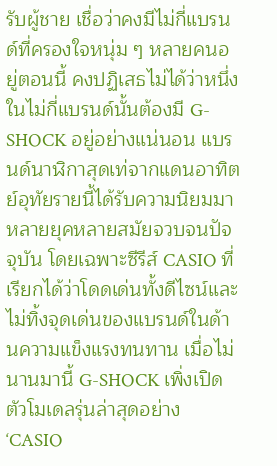รับผู้ชาย เชื่อว่าคงมีไม่กี่แบรนด์ที่ครองใจหนุ่ม ๆ หลายคนอยู่ตอนนี้ คงปฏิเสธไม่ได้ว่าหนึ่งในไม่กี่แบรนด์นั้นต้องมี G-SHOCK อยู่อย่างแน่นอน แบรนด์นาฬิกาสุดเท่จากแดนอาทิตย์อุทัยรายนี้ได้รับความนิยมมาหลายยุคหลายสมัยจวบจนปัจจุบัน โดยเฉพาะซีรีส์ CASIO ที่เรียกได้ว่าโดดเด่นทั้งดีไซน์และไม่ทิ้งจุดเด่นของแบรนด์ในด้านความแข็งแรงทนทาน เมื่อไม่นานมานี้ G-SHOCK เพิ่งเปิดตัวโมเดลรุ่นล่าสุดอย่าง ‘CASIO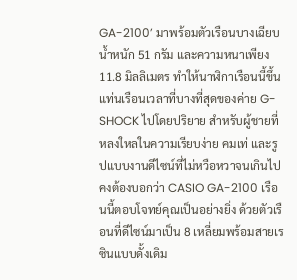GA-2100’ มาพร้อมตัวเรือนบางเฉียบ น้ำหนัก 51 กรัม และความหนาเพียง 11.8 มิลลิเมตร ทำให้นาฬิกาเรือนนี้ขึ้นแท่นเรือนเวลาที่บางที่สุดของค่าย G-SHOCK ไปโดยปริยาย สำหรับผู้ชายที่หลงใหลในความเรียบง่าย คมเท่ และรูปแบบงานดีไซน์ที่ไม่หวือหวาจนเกินไป คงต้องบอกว่า CASIO GA-2100 เรือนนี้ตอบโจทย์คุณเป็นอย่างยิ่ง ด้วยตัวเรือนที่ดีไซน์มาเป็น 8 เหลี่ยมพร้อมสายเรซินแบบดั้งเดิม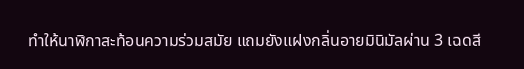ทำให้นาฬิกาสะท้อนความร่วมสมัย แถมยังแฝงกลิ่นอายมินิมัลผ่าน 3 เฉดสี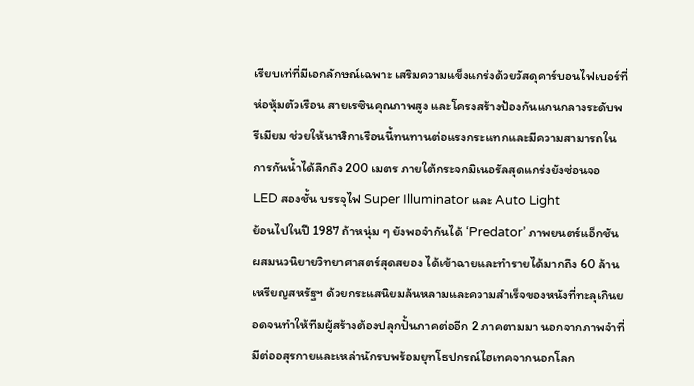เรียบเท่ที่มีเอกลักษณ์เฉพาะ เสริมความแข็งแกร่งด้วยวัสดุคาร์บอนไฟเบอร์ที่ห่อหุ้มตัวเรือน สายเรซินคุณภาพสูง และโครงสร้างป้องกันแกนกลางระดับพรีเมียม ช่วยให้นาฬิกาเรือนนี้ทนทานต่อแรงกระแทกและมีความสามารถในการกันน้ำได้ลึกถึง 200 เมตร ภายใต้กระจกมิเนอรัลสุดแกร่งยังซ่อนจอ LED สองชั้น บรรจุไฟ Super Illuminator และ Auto Light
ย้อนไปในปี 1987 ถ้าหนุ่ม ๆ ยังพอจำกันได้ ‘Predator’ ภาพยนตร์แอ็กชันผสมนวนิยายวิทยาศาสตร์สุดสยอง ได้เข้าฉายและทำรายได้มากถึง 60 ล้านเหรียญสหรัฐฯ ด้วยกระแสนิยมล้นหลามและความสำเร็จของหนังที่ทะลุเกินยอดจนทำให้ทีมผู้สร้างต้องปลุกปั้นภาคต่ออีก 2 ภาคตามมา นอกจากภาพจำที่มีต่ออสุรกายและเหล่านักรบพร้อมยุทโธปกรณ์ไฮเทคจากนอกโลก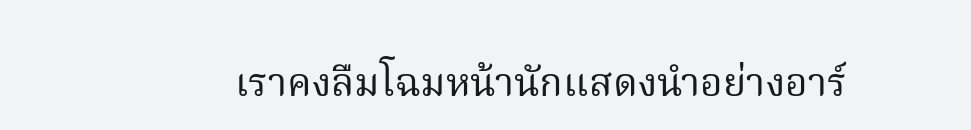เราคงลืมโฉมหน้านักแสดงนำอย่างอาร์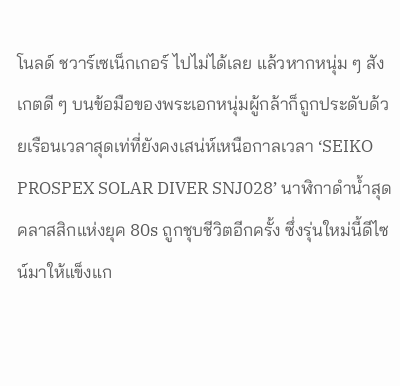โนลด์ ชวาร์เซเน็กเกอร์ ไปไม่ได้เลย แล้วหากหนุ่ม ๆ สังเกตดี ๆ บนข้อมือของพระเอกหนุ่มผู้กล้าก็ถูกประดับด้วยเรือนเวลาสุดเท่ที่ยังคงเสน่ห์เหนือกาลเวลา ‘SEIKO PROSPEX SOLAR DIVER SNJ028’ นาฬิกาดำน้ำสุดคลาสสิกแห่งยุค 80s ถูกชุบชีวิตอีกครั้ง ซึ่งรุ่นใหม่นี้ดีไซน์มาให้แข็งแก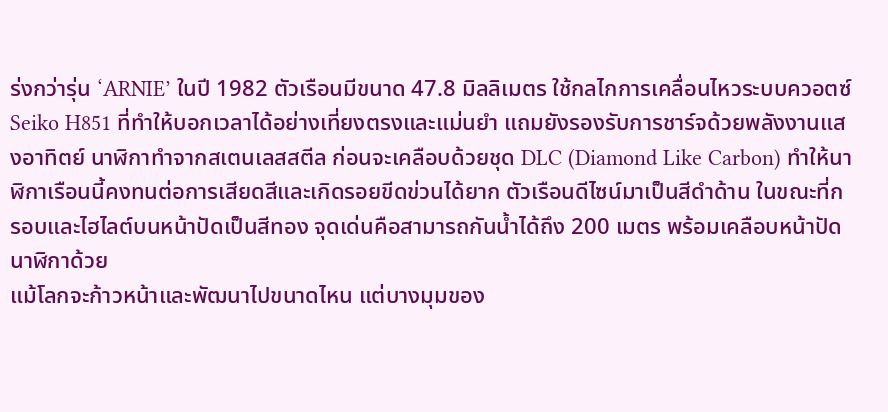ร่งกว่ารุ่น ‘ARNIE’ ในปี 1982 ตัวเรือนมีขนาด 47.8 มิลลิเมตร ใช้กลไกการเคลื่อนไหวระบบควอตซ์ Seiko H851 ที่ทำให้บอกเวลาได้อย่างเที่ยงตรงและแม่นยำ แถมยังรองรับการชาร์จด้วยพลังงานแสงอาทิตย์ นาฬิกาทำจากสเตนเลสสตีล ก่อนจะเคลือบด้วยชุด DLC (Diamond Like Carbon) ทำให้นาฬิกาเรือนนี้คงทนต่อการเสียดสีและเกิดรอยขีดข่วนได้ยาก ตัวเรือนดีไซน์มาเป็นสีดำด้าน ในขณะที่กรอบและไฮไลต์บนหน้าปัดเป็นสีทอง จุดเด่นคือสามารถกันน้ำได้ถึง 200 เมตร พร้อมเคลือบหน้าปัดนาฬิกาด้วย
แม้โลกจะก้าวหน้าและพัฒนาไปขนาดไหน แต่บางมุมของ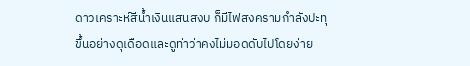ดาวเคราะห์สีน้ำเงินแสนสงบ ก็มีไฟสงครามกำลังปะทุขึ้นอย่างดุเดือดและดูท่าว่าคงไม่มอดดับไปโดยง่าย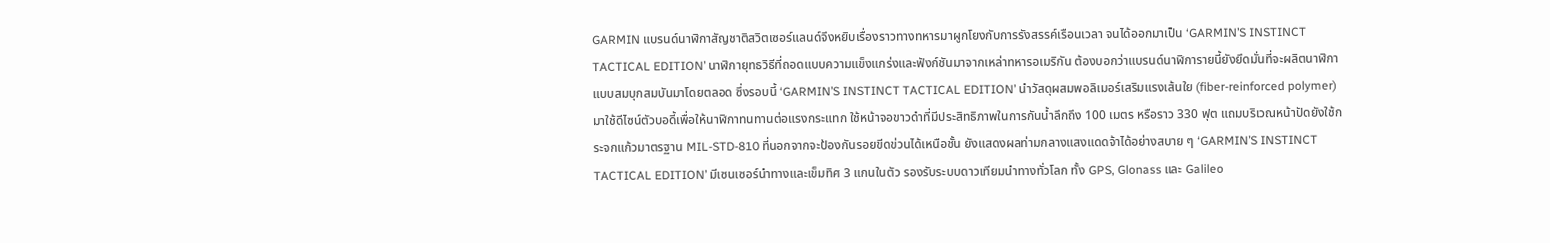GARMIN แบรนด์นาฬิกาสัญชาติสวิตเซอร์แลนด์จึงหยิบเรื่องราวทางทหารมาผูกโยงกับการรังสรรค์เรือนเวลา จนได้ออกมาเป็น ‘GARMIN’S INSTINCT TACTICAL EDITION’ นาฬิกายุทธวิธีที่ถอดแบบความแข็งแกร่งและฟังก์ชันมาจากเหล่าทหารอเมริกัน ต้องบอกว่าแบรนด์นาฬิการายนี้ยังยึดมั่นที่จะผลิตนาฬิกาแบบสมบุกสมบันมาโดยตลอด ซึ่งรอบนี้ ‘GARMIN’S INSTINCT TACTICAL EDITION’ นำวัสดุผสมพอลิเมอร์เสริมแรงเส้นใย (fiber-reinforced polymer) มาใช้ดีไซน์ตัวบอดี้เพื่อให้นาฬิกาทนทานต่อแรงกระแทก ใช้หน้าจอขาวดำที่มีประสิทธิภาพในการกันน้ำลึกถึง 100 เมตร หรือราว 330 ฟุต แถมบริเวณหน้าปัดยังใช้กระจกแก้วมาตรฐาน MIL-STD-810 ที่นอกจากจะป้องกันรอยขีดข่วนได้เหนือชั้น ยังแสดงผลท่ามกลางแสงแดดจ้าได้อย่างสบาย ๆ ‘GARMIN’S INSTINCT TACTICAL EDITION’ มีเซนเซอร์นำทางและเข็มทิศ 3 แกนในตัว รองรับระบบดาวเทียมนำทางทั่วโลก ทั้ง GPS, Glonass และ Galileo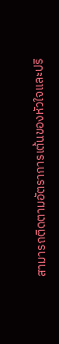สามารถติดตามอัตราการเต้นของหัวใจและปริ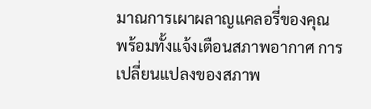มาณการเผาผลาญแคลอรี่ของคุณ พร้อมทั้งแจ้งเตือนสภาพอากาศ การเปลี่ยนแปลงของสภาพ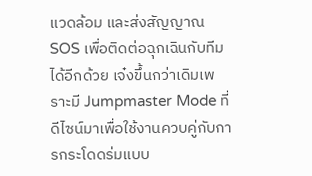แวดล้อม และส่งสัญญาณ SOS เพื่อติดต่อฉุกเฉินกับทีมได้อีกด้วย เจ๋งขึ้นกว่าเดิมเพราะมี Jumpmaster Mode ที่ดีไซน์มาเพื่อใช้งานควบคู่กับการกระโดดร่มแบบ